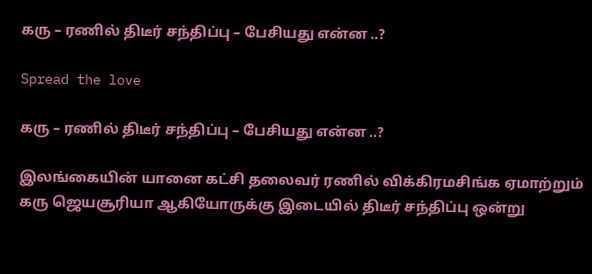கரு – ரணில் திடீர் சந்திப்பு – பேசியது என்ன ..?

Spread the love

கரு – ரணில் திடீர் சந்திப்பு – பேசியது என்ன ..?

இலங்கையின் யானை கட்சி தலைவர் ரணில் விக்கிரமசிங்க ஏமாற்றும் கரு ஜெயசூரியா ஆகியோருக்கு இடையில் திடீர் சந்திப்பு ஒன்று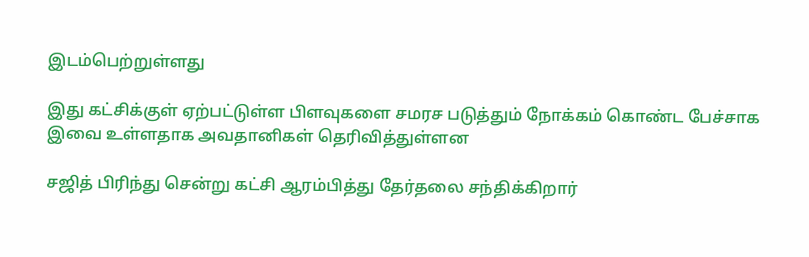இடம்பெற்றுள்ளது

இது கட்சிக்குள் ஏற்பட்டுள்ள பிளவுகளை சமரச படுத்தும் நோக்கம் கொண்ட பேச்சாக இவை உள்ளதாக அவதானிகள் தெரிவித்துள்ளன

சஜித் பிரிந்து சென்று கட்சி ஆரம்பித்து தேர்தலை சந்திக்கிறார்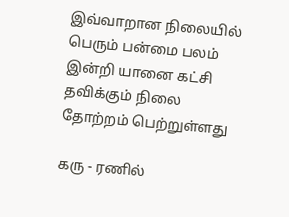இவ்வாறான நிலையில் பெரும் பன்மை பலம் இன்றி யானை கட்சி தவிக்கும் நிலை தோற்றம் பெற்றுள்ளது

கரு - ரணில்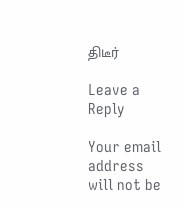திடீர்

Leave a Reply

Your email address will not be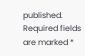published. Required fields are marked *